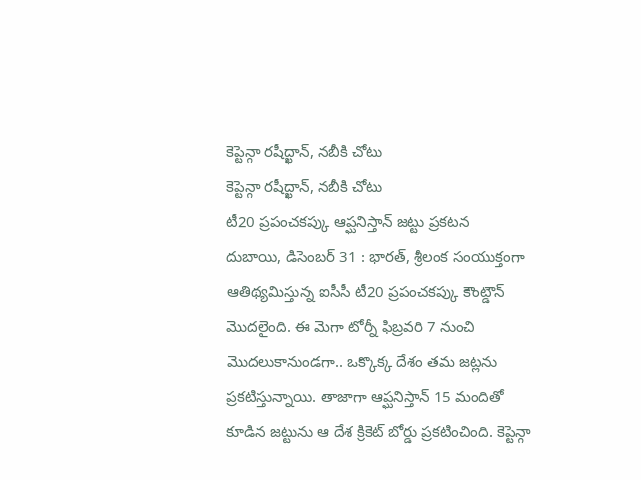కెప్టెన్గా రషీద్ఖాన్, నబీకి చోటు
కెప్టెన్గా రషీద్ఖాన్, నబీకి చోటు
టీ20 ప్రపంచకప్కు ఆప్ఘనిస్తాన్ జట్టు ప్రకటన
దుబాయి, డిసెంబర్ 31 : భారత్, శ్రీలంక సంయుక్తంగా ఆతిథ్యమిస్తున్న ఐసీసీ టీ20 ప్రపంచకప్కు కౌంట్డౌన్ మొదలైంది. ఈ మెగా టోర్నీ ఫిబ్రవరి 7 నుంచి మొదలుకానుండగా.. ఒక్కొక్క దేశం తమ జట్లను ప్రకటిస్తున్నాయి. తాజాగా ఆప్ఘనిస్తాన్ 15 మందితో కూడిన జట్టును ఆ దేశ క్రికెట్ బోర్డు ప్రకటించింది. కెప్టెన్గా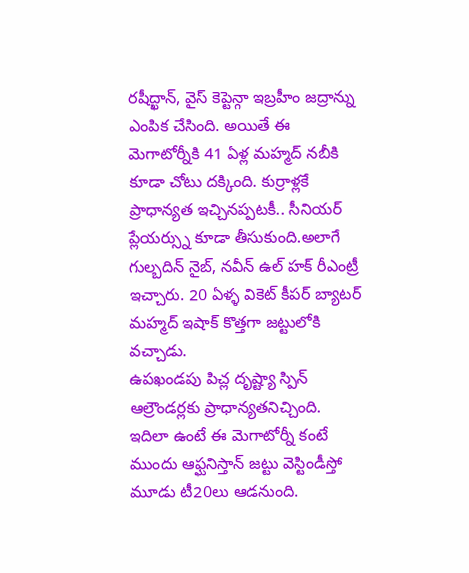రషీద్ఖాన్, వైస్ కెప్టెన్గా ఇబ్రహీం జద్రాన్ను ఎంపిక చేసింది. అయితే ఈ మెగాటోర్నీకి 41 ఏళ్ల మహ్మద్ నబీకి కూడా చోటు దక్కింది. కుర్రాళ్లకే ప్రాధాన్యత ఇచ్చినప్పటకీ.. సీనియర్ ప్లేయర్స్ను కూడా తీసుకుంది.అలాగే గుల్బదిన్ నైబ్, నవీన్ ఉల్ హక్ రీఎంట్రీ ఇచ్చారు. 20 ఏళ్ళ వికెట్ కీపర్ బ్యాటర్ మహ్మద్ ఇషాక్ కొత్తగా జట్టులోకి వచ్చాడు.
ఉపఖండపు పిచ్ల దృష్ట్యా స్పిన్ ఆల్రౌండర్లకు ప్రాధాన్యతనిచ్చింది. ఇదిలా ఉంటే ఈ మెగాటోర్నీ కంటే ముందు ఆఫ్ఘనిస్తాన్ జట్టు వెస్టిండీస్తో మూడు టీ20లు ఆడనుంది.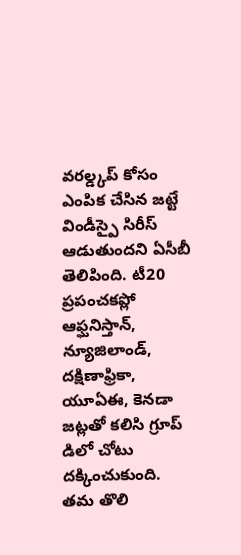వరల్డ్కప్ కోసం ఎంపిక చేసిన జట్టే విండీస్పై సిరీస్ ఆడుతుందని ఏసీబీ తెలిపింది. టీ20 ప్రపంచకప్లో ఆఫ్ఘనిస్తాన్, న్యూజిలాండ్, దక్షిణాఫ్రికా, యూఏఈ, కెనడా జట్లతో కలిసి గ్రూప్ డిలో చోటు దక్కించుకుంది. తమ తొలి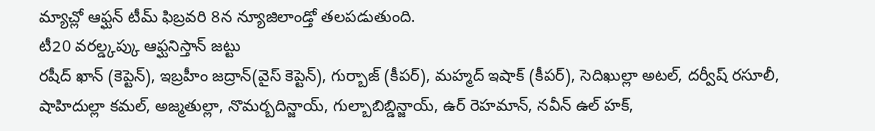మ్యాచ్లో ఆఫ్ఘన్ టీమ్ ఫిబ్రవరి 8న న్యూజిలాండ్తో తలపడుతుంది.
టీ20 వరల్డ్కప్కు ఆఫ్ఘనిస్తాన్ జట్టు
రషీద్ ఖాన్ (కెప్టెన్), ఇబ్రహీం జద్రాన్(వైస్ కెప్టెన్), గుర్బాజ్ (కీపర్), మహ్మద్ ఇషాక్ (కీపర్), సెదిఖుల్లా అటల్, దర్వీష్ రసూలీ, షాహిదుల్లా కమల్, అజ్మతుల్లా, నొమర్బదిన్జాయ్, గుల్బాబిబ్డిన్జాయ్, ఉర్ రెహమాన్, నవీన్ ఉల్ హక్,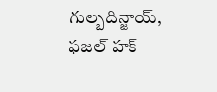గుల్బదిన్జాయ్, ఫజల్ హక్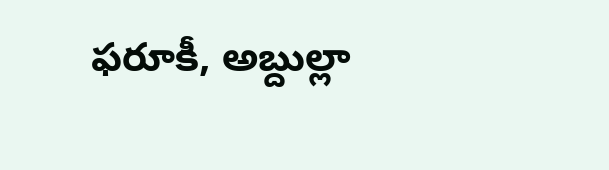ఫరూకీ, అబ్దుల్లా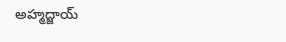అహ్మద్జాయ్